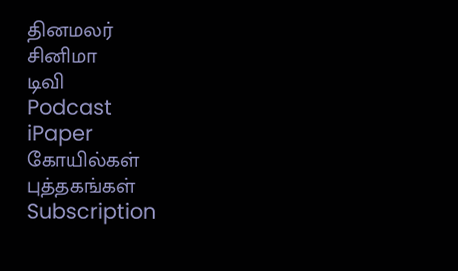தினமலர்
சினிமா
டிவி
Podcast
iPaper
கோயில்கள்
புத்தகங்கள்
Subscription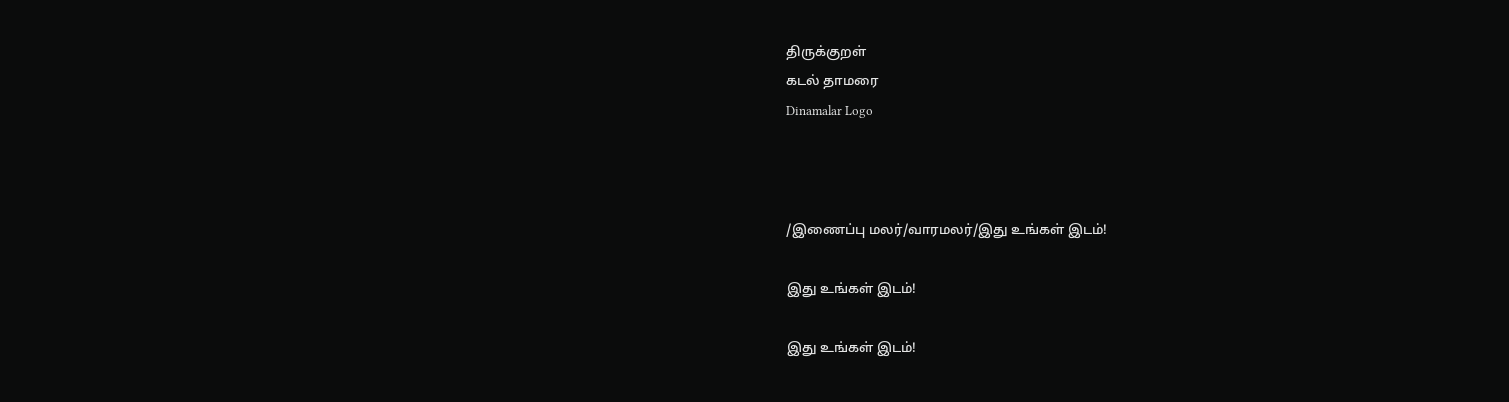திருக்குறள்
கடல் தாமரை
Dinamalar Logo



/இணைப்பு மலர்/வாரமலர்/இது உங்கள் இடம்!

இது உங்கள் இடம்!

இது உங்கள் இடம்!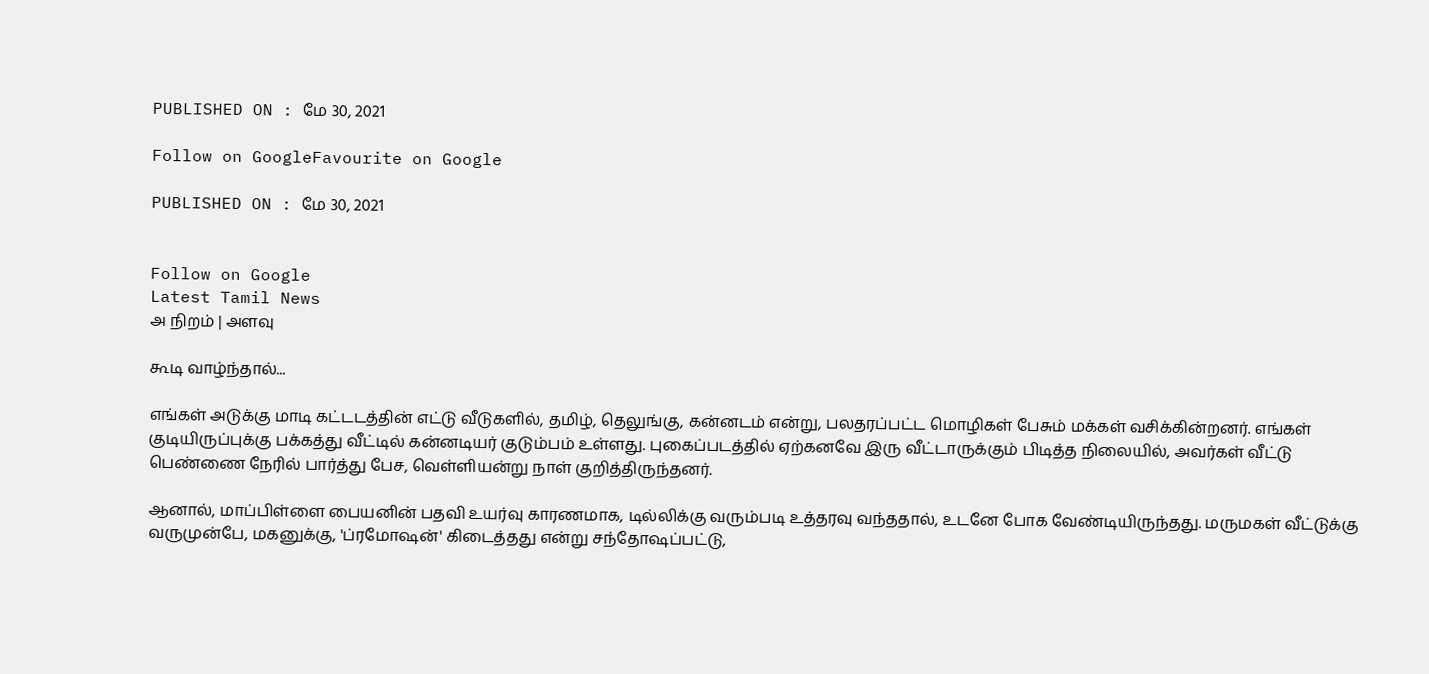PUBLISHED ON : மே 30, 2021

Follow on GoogleFavourite on Google

PUBLISHED ON : மே 30, 2021


Follow on Google
Latest Tamil News
அ நிறம் | அளவு

கூடி வாழ்ந்தால்...

எங்கள் அடுக்கு மாடி கட்டடத்தின் எட்டு வீடுகளில், தமிழ், தெலுங்கு, கன்னடம் என்று, பலதரப்பட்ட மொழிகள் பேசும் மக்கள் வசிக்கின்றனர். எங்கள் குடியிருப்புக்கு பக்கத்து வீட்டில் கன்னடியர் குடும்பம் உள்ளது. புகைப்படத்தில் ஏற்கனவே இரு வீட்டாருக்கும் பிடித்த நிலையில், அவர்கள் வீட்டு பெண்ணை நேரில் பார்த்து பேச, வெள்ளியன்று நாள் குறித்திருந்தனர்.

ஆனால், மாப்பிள்ளை பையனின் பதவி உயர்வு காரணமாக, டில்லிக்கு வரும்படி உத்தரவு வந்ததால், உடனே போக வேண்டியிருந்தது. மருமகள் வீட்டுக்கு வருமுன்பே, மகனுக்கு, 'ப்ரமோஷன்' கிடைத்தது என்று சந்தோஷப்பட்டு,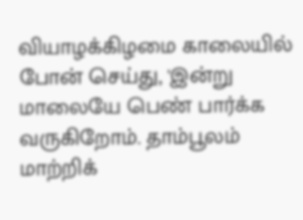வியாழக்கிழமை காலையில் போன் செய்து, 'இன்று மாலையே பெண் பார்க்க வருகிறோம். தாம்பூலம் மாற்றிக்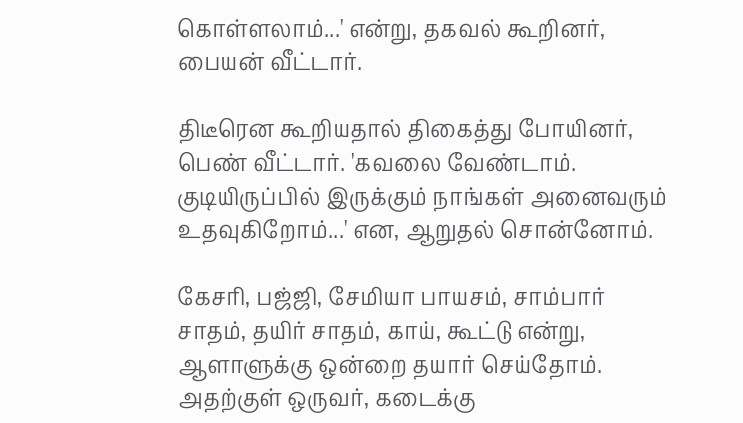கொள்ளலாம்...' என்று, தகவல் கூறினர், பையன் வீட்டார்.

திடீரென கூறியதால் திகைத்து போயினர், பெண் வீட்டார். 'கவலை வேண்டாம். குடியிருப்பில் இருக்கும் நாங்கள் அனைவரும் உதவுகிறோம்...' என, ஆறுதல் சொன்னோம்.

கேசரி, பஜ்ஜி, சேமியா பாயசம், சாம்பார் சாதம், தயிர் சாதம், காய், கூட்டு என்று, ஆளாளுக்கு ஒன்றை தயார் செய்தோம். அதற்குள் ஒருவர், கடைக்கு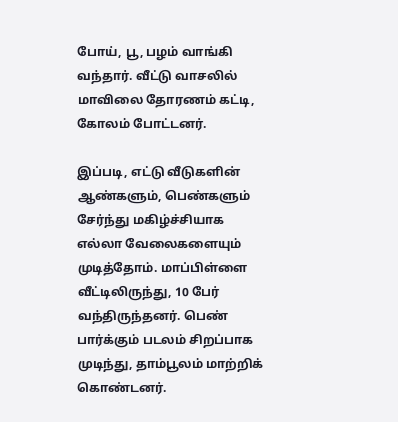போய், பூ, பழம் வாங்கி வந்தார். வீட்டு வாசலில் மாவிலை தோரணம் கட்டி, கோலம் போட்டனர்.

இப்படி, எட்டு வீடுகளின் ஆண்களும், பெண்களும் சேர்ந்து மகிழ்ச்சியாக எல்லா வேலைகளையும் முடித்தோம். மாப்பிள்ளை வீட்டிலிருந்து, 10 பேர் வந்திருந்தனர். பெண் பார்க்கும் படலம் சிறப்பாக முடிந்து, தாம்பூலம் மாற்றிக் கொண்டனர்.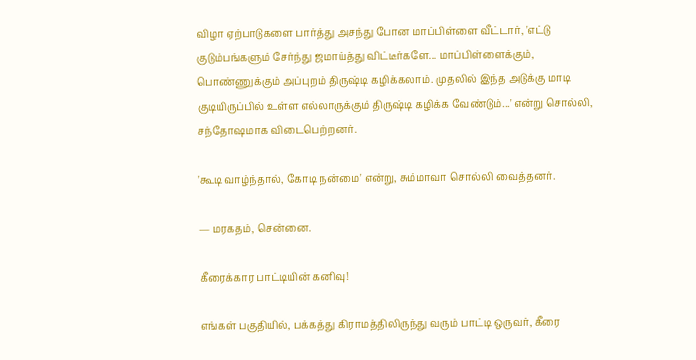விழா ஏற்பாடுகளை பார்த்து அசந்து போன மாப்பிள்ளை வீட்டார், 'எட்டு குடும்பங்களும் சேர்ந்து ஜமாய்த்து விட்டீர்களே... மாப்பிள்ளைக்கும், பொண்ணுக்கும் அப்புறம் திருஷ்டி கழிக்கலாம். முதலில் இந்த அடுக்கு மாடி குடியிருப்பில் உள்ள எல்லாருக்கும் திருஷ்டி கழிக்க வேண்டும்...' என்று சொல்லி, சந்தோஷமாக விடைபெற்றனர்.

'கூடி வாழ்ந்தால், கோடி நன்மை' என்று, சும்மாவா சொல்லி வைத்தனர்.

— மரகதம், சென்னை.

கீரைக்கார பாட்டியின் கனிவு!

எங்கள் பகுதியில், பக்கத்து கிராமத்திலிருந்து வரும் பாட்டி ஒருவர், கீரை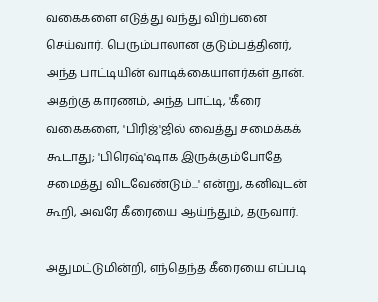வகைகளை எடுத்து வந்து விற்பனை செய்வார். பெரும்பாலான குடும்பத்தினர், அந்த பாட்டியின் வாடிக்கையாளர்கள் தான். அதற்கு காரணம், அந்த பாட்டி, 'கீரை வகைகளை, 'பிரிஜ்'ஜில் வைத்து சமைக்கக் கூடாது; 'பிரெஷ்'ஷாக இருக்கும்போதே சமைத்து விடவேண்டும்...' என்று, கனிவுடன் கூறி, அவரே கீரையை ஆய்ந்தும், தருவார்.

அதுமட்டுமின்றி, எந்தெந்த கீரையை எப்படி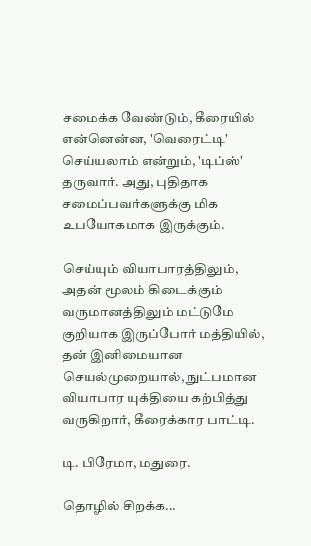சமைக்க வேண்டும், கீரையில் என்னென்ன, 'வெரைட்டி' செய்யலாம் என்றும், 'டிப்ஸ்' தருவார். அது, புதிதாக சமைப்பவர்களுக்கு மிக உபயோகமாக இருக்கும்.

செய்யும் வியாபாரத்திலும், அதன் மூலம் கிடைக்கும் வருமானத்திலும் மட்டுமே குறியாக இருப்போர் மத்தியில், தன் இனிமையான செயல்முறையால், நுட்பமான வியாபார யுக்தியை கற்பித்து வருகிறார், கீரைக்கார பாட்டி.

டி. பிரேமா, மதுரை.

தொழில் சிறக்க...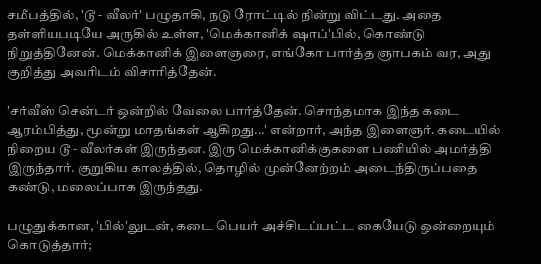சமீபத்தில், 'டூ - வீலர்' பழுதாகி, நடு ரோட்டில் நின்று விட்டது. அதை தள்ளியபடியே அருகில் உள்ள, 'மெக்கானிக் ஷாப்'பில், கொண்டு நிறுத்தினேன். மெக்கானிக் இளைஞரை, எங்கோ பார்த்த ஞாபகம் வர, அது குறித்து அவரிடம் விசாரித்தேன்.

'சர்வீஸ் சென்டர் ஒன்றில் வேலை பார்த்தேன். சொந்தமாக இந்த கடை ஆரம்பித்து, மூன்று மாதங்கள் ஆகிறது...' என்றார், அந்த இளைஞர். கடையில் நிறைய டூ - வீலர்கள் இருந்தன. இரு மெக்கானிக்குகளை பணியில் அமர்த்தி இருந்தார். குறுகிய காலத்தில், தொழில் முன்னேற்றம் அடைந்திருப்பதை கண்டு, மலைப்பாக இருந்தது.

பழுதுக்கான, 'பில்'லுடன், கடை பெயர் அச்சிடப்பட்ட கையேடு ஒன்றையும் கொடுத்தார்;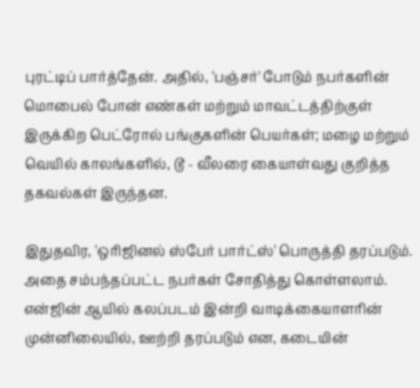புரட்டிப் பார்த்தேன். அதில், 'பஞ்சர்' போடும் நபர்களின் மொபைல் போன் எண்கள் மற்றும் மாவட்டத்திற்குள் இருக்கிற பெட்ரோல் பங்குகளின் பெயர்கள்; மழை மற்றும் வெயில் காலங்களில், டூ - வீலரை கையாள்வது குறித்த தகவல்கள் இருந்தன.

இதுதவிர, 'ஒரிஜினல் ஸ்பேர் பார்ட்ஸ்' பொருத்தி தரப்படும். அதை சம்பந்தப்பட்ட நபர்கள் சோதித்து கொள்ளலாம். என்ஜின் ஆயில் கலப்படம் இன்றி வாடிக்கையாளரின் முன்னிலையில், ஊற்றி தரப்படும் என, கடையின்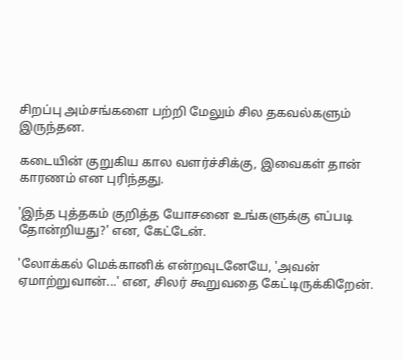சிறப்பு அம்சங்களை பற்றி மேலும் சில தகவல்களும் இருந்தன.

கடையின் குறுகிய கால வளர்ச்சிக்கு, இவைகள் தான் காரணம் என புரிந்தது.

'இந்த புத்தகம் குறித்த யோசனை உங்களுக்கு எப்படி தோன்றியது?' என, கேட்டேன்.

'லோக்கல் மெக்கானிக் என்றவுடனேயே, 'அவன் ஏமாற்றுவான்...' என, சிலர் கூறுவதை கேட்டிருக்கிறேன்.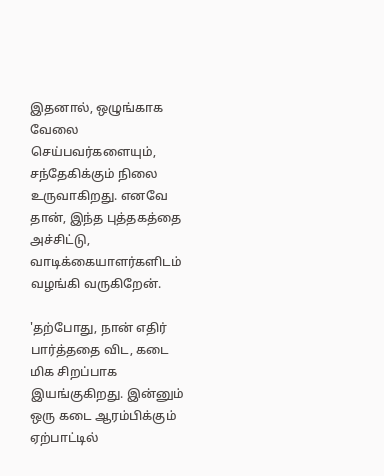இதனால், ஒழுங்காக வேலை செய்பவர்களையும், சந்தேகிக்கும் நிலை உருவாகிறது. எனவே தான், இந்த புத்தகத்தை அச்சிட்டு, வாடிக்கையாளர்களிடம் வழங்கி வருகிறேன்.

'தற்போது, நான் எதிர் பார்த்ததை விட, கடை மிக சிறப்பாக இயங்குகிறது. இன்னும் ஒரு கடை ஆரம்பிக்கும் ஏற்பாட்டில்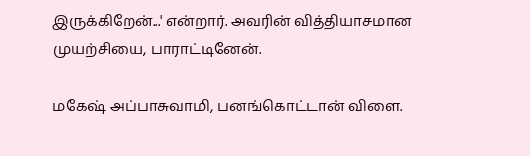இருக்கிறேன்...' என்றார். அவரின் வித்தியாசமான முயற்சியை, பாராட்டினேன்.

மகேஷ் அப்பாசுவாமி, பனங்கொட்டான் விளை.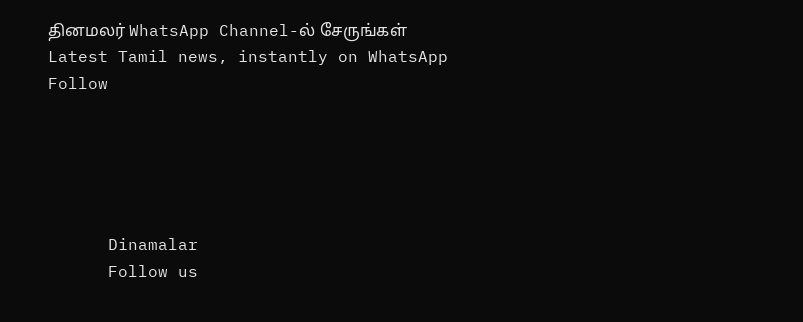தினமலர் WhatsApp Channel-ல் சேருங்கள்
Latest Tamil news, instantly on WhatsApp
Follow





      Dinamalar
      Follow us